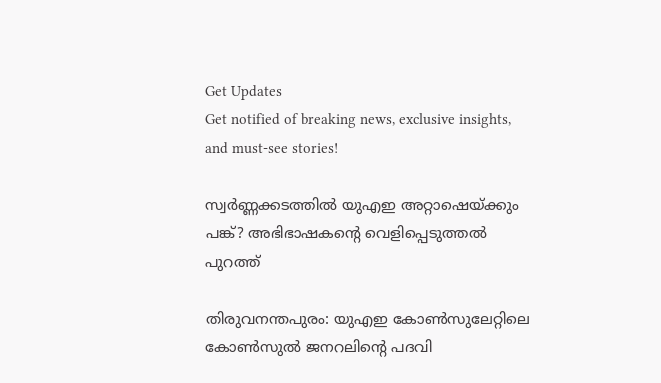Get Updates
Get notified of breaking news, exclusive insights, and must-see stories!

സ്വർണ്ണക്കടത്തിൽ യുഎഇ അറ്റാഷെയ്ക്കും പങ്ക്? അഭിഭാഷകന്റെ വെളിപ്പെടുത്തൽ പുറത്ത്

തിരുവനന്തപുരം: യുഎഇ കോൺസുലേറ്റിലെ കോൺസുൽ ജനറലിന്റെ പദവി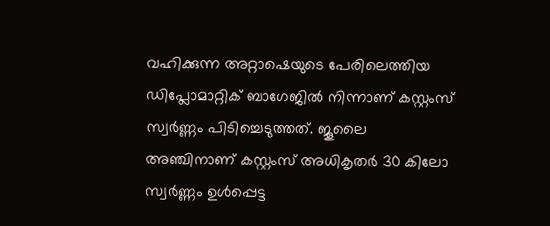വഹിക്കുന്ന അറ്റാഷെയുടെ പേരിലെത്തിയ ഡിപ്ലോമാറ്റിക് ബാഗേജിൽ നിന്നാണ് കസ്റ്റംസ് സ്വർണ്ണം പിടിച്ചെടുത്തത്. ജൂലൈ അഞ്ചിനാണ് കസ്റ്റംസ് അധികൃതർ 30 കിലോ സ്വർണ്ണം ഉൾപ്പെട്ട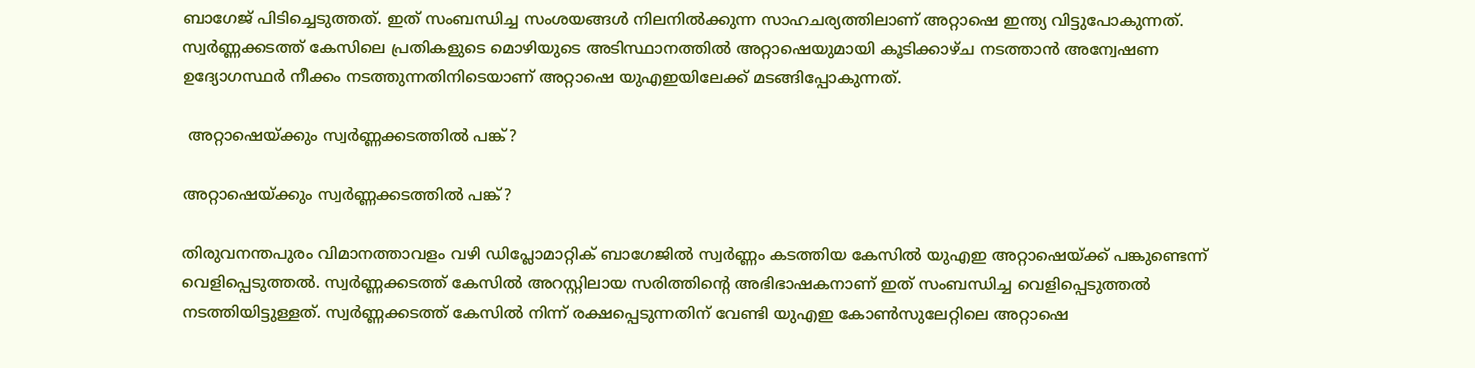ബാഗേജ് പിടിച്ചെടുത്തത്. ഇത് സംബന്ധിച്ച സംശയങ്ങൾ നിലനിൽക്കുന്ന സാഹചര്യത്തിലാണ് അറ്റാഷെ ഇന്ത്യ വിട്ടുപോകുന്നത്. സ്വർണ്ണക്കടത്ത് കേസിലെ പ്രതികളുടെ മൊഴിയുടെ അടിസ്ഥാനത്തിൽ അറ്റാഷെയുമായി കൂടിക്കാഴ്ച നടത്താൻ അന്വേഷണ ഉദ്യോഗസ്ഥർ നീക്കം നടത്തുന്നതിനിടെയാണ് അറ്റാഷെ യുഎഇയിലേക്ക് മടങ്ങിപ്പോകുന്നത്.

 അറ്റാഷെയ്ക്കും സ്വർണ്ണക്കടത്തിൽ പങ്ക്?

അറ്റാഷെയ്ക്കും സ്വർണ്ണക്കടത്തിൽ പങ്ക്?

തിരുവനന്തപുരം വിമാനത്താവളം വഴി ഡിപ്ലോമാറ്റിക് ബാഗേജിൽ സ്വർണ്ണം കടത്തിയ കേസിൽ യുഎഇ അറ്റാഷെയ്ക്ക് പങ്കുണ്ടെന്ന് വെളിപ്പെടുത്തൽ. സ്വർണ്ണക്കടത്ത് കേസിൽ അറസ്റ്റിലായ സരിത്തിന്റെ അഭിഭാഷകനാണ് ഇത് സംബന്ധിച്ച വെളിപ്പെടുത്തൽ നടത്തിയിട്ടുള്ളത്. സ്വർണ്ണക്കടത്ത് കേസിൽ നിന്ന് രക്ഷപ്പെടുന്നതിന് വേണ്ടി യുഎഇ കോൺസുലേറ്റിലെ അറ്റാഷെ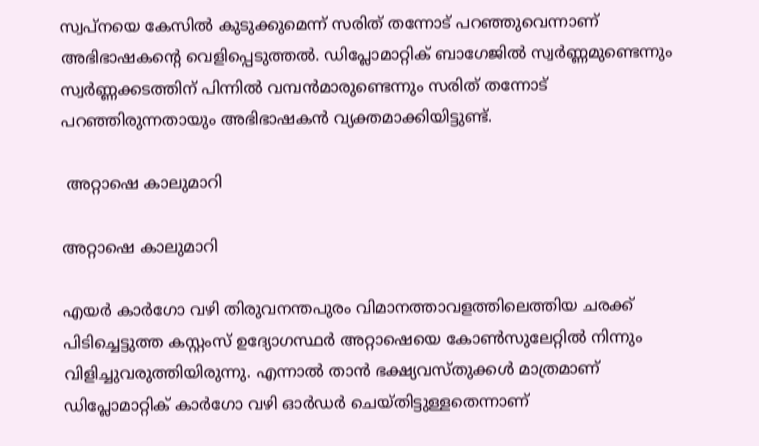സ്വപ്നയെ കേസിൽ കുടുക്കുമെന്ന് സരിത് തന്നോട് പറഞ്ഞുവെന്നാണ് അഭിഭാഷകന്റെ വെളിപ്പെടുത്തൽ. ഡിപ്ലോമാറ്റിക് ബാഗേജിൽ സ്വർണ്ണമുണ്ടെന്നും സ്വർണ്ണക്കടത്തിന് പിന്നിൽ വമ്പൻമാരുണ്ടെന്നും സരിത് തന്നോട് പറഞ്ഞിരുന്നതായും അഭിഭാഷകൻ വ്യക്തമാക്കിയിട്ടുണ്ട്.

 അറ്റാഷെ കാലുമാറി

അറ്റാഷെ കാലുമാറി

എയർ കാർഗോ വഴി തിരുവനന്തപുരം വിമാനത്താവളത്തിലെത്തിയ ചരക്ക് പിടിച്ചെട്ടുത്ത കസ്റ്റംസ് ഉദ്യോഗസ്ഥർ അറ്റാഷെയെ കോൺസുലേറ്റിൽ നിന്നും വിളിച്ചുവരുത്തിയിരുന്നു. എന്നാൽ താൻ ഭക്ഷ്യവസ്തുക്കൾ മാത്രമാണ് ഡിപ്ലോമാറ്റിക് കാർഗോ വഴി ഓർഡർ ചെയ്തിട്ടുള്ളതെന്നാണ്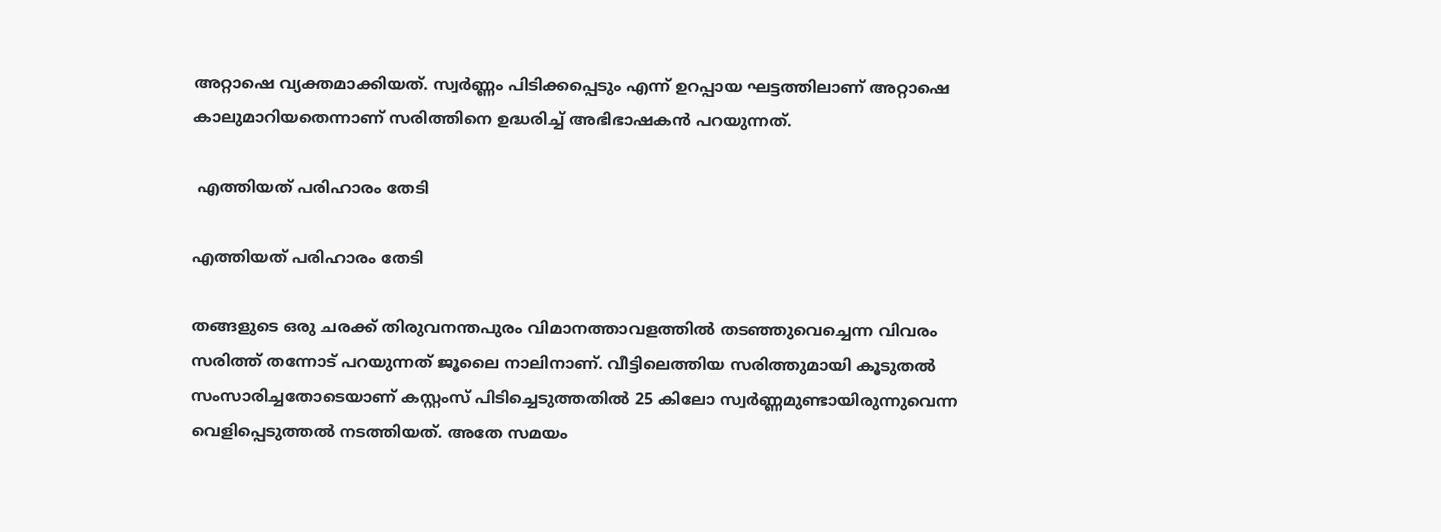അറ്റാഷെ വ്യക്തമാക്കിയത്. സ്വർണ്ണം പിടിക്കപ്പെടും എന്ന് ഉറപ്പായ ഘട്ടത്തിലാണ് അറ്റാഷെ കാലുമാറിയതെന്നാണ് സരിത്തിനെ ഉദ്ധരിച്ച് അഭിഭാഷകൻ പറയുന്നത്.

 എത്തിയത് പരിഹാരം തേടി

എത്തിയത് പരിഹാരം തേടി

തങ്ങളുടെ ഒരു ചരക്ക് തിരുവനന്തപുരം വിമാനത്താവളത്തിൽ തടഞ്ഞുവെച്ചെന്ന വിവരം സരിത്ത് തന്നോട് പറയുന്നത് ജൂലൈ നാലിനാണ്. വീട്ടിലെത്തിയ സരിത്തുമായി കൂടുതൽ സംസാരിച്ചതോടെയാണ് കസ്റ്റംസ് പിടിച്ചെടുത്തതിൽ 25 കിലോ സ്വർണ്ണമുണ്ടായിരുന്നുവെന്ന വെളിപ്പെടുത്തൽ നടത്തിയത്. അതേ സമയം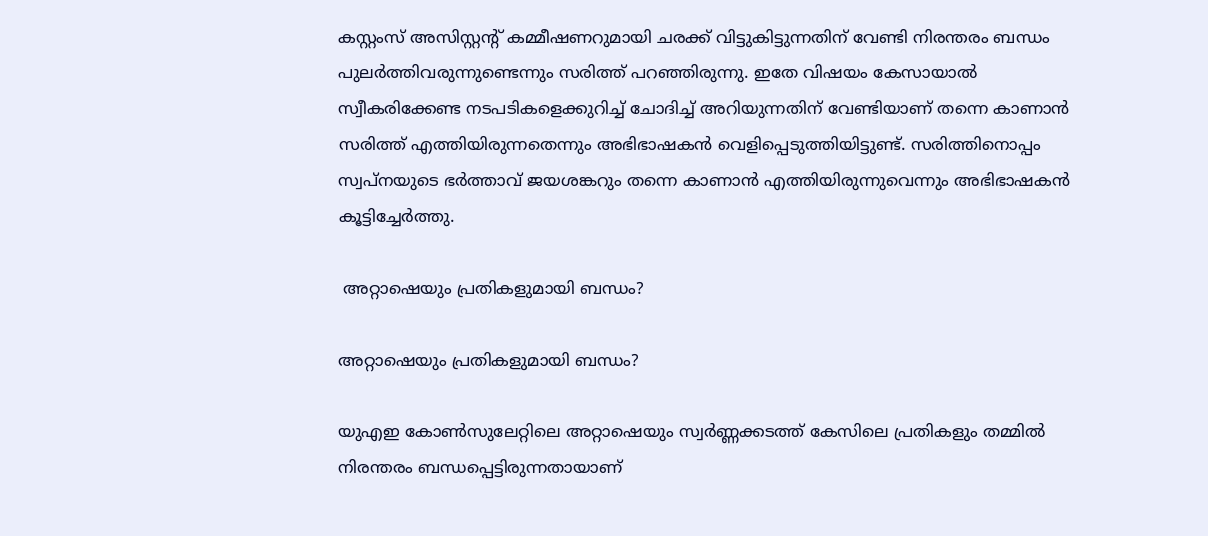കസ്റ്റംസ് അസിസ്റ്റന്റ് കമ്മീഷണറുമായി ചരക്ക് വിട്ടുകിട്ടുന്നതിന് വേണ്ടി നിരന്തരം ബന്ധം പുലർത്തിവരുന്നുണ്ടെന്നും സരിത്ത് പറഞ്ഞിരുന്നു. ഇതേ വിഷയം കേസായാൽ സ്വീകരിക്കേണ്ട നടപടികളെക്കുറിച്ച് ചോദിച്ച് അറിയുന്നതിന് വേണ്ടിയാണ് തന്നെ കാണാൻ സരിത്ത് എത്തിയിരുന്നതെന്നും അഭിഭാഷകൻ വെളിപ്പെടുത്തിയിട്ടുണ്ട്. സരിത്തിനൊപ്പം സ്വപ്നയുടെ ഭർത്താവ് ജയശങ്കറും തന്നെ കാണാൻ എത്തിയിരുന്നുവെന്നും അഭിഭാഷകൻ കൂട്ടിച്ചേർത്തു.

 അറ്റാഷെയും പ്രതികളുമായി ബന്ധം?

അറ്റാഷെയും പ്രതികളുമായി ബന്ധം?

യുഎഇ കോൺസുലേറ്റിലെ അറ്റാഷെയും സ്വർണ്ണക്കടത്ത് കേസിലെ പ്രതികളും തമ്മിൽ നിരന്തരം ബന്ധപ്പെട്ടിരുന്നതായാണ്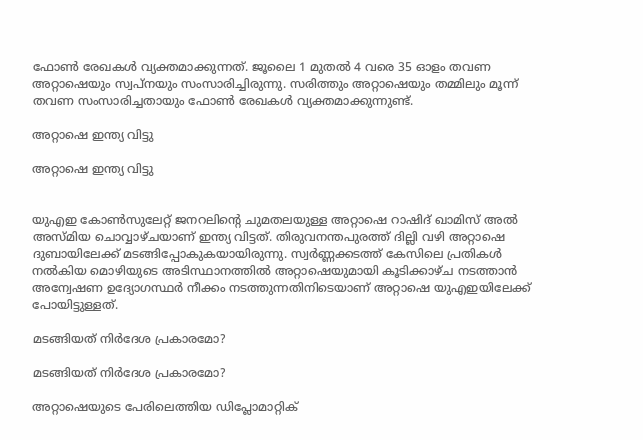ഫോൺ രേഖകൾ വ്യക്തമാക്കുന്നത്. ജൂലൈ 1 മുതൽ 4 വരെ 35 ഓളം തവണ അറ്റാഷെയും സ്വപ്നയും സംസാരിച്ചിരുന്നു. സരിത്തും അറ്റാഷെയും തമ്മിലും മൂന്ന് തവണ സംസാരിച്ചതായും ഫോൺ രേഖകൾ വ്യക്തമാക്കുന്നുണ്ട്.

അറ്റാഷെ ഇന്ത്യ വിട്ടു

അറ്റാഷെ ഇന്ത്യ വിട്ടു


യുഎഇ കോൺസുലേറ്റ് ജനറലിന്റെ ചുമതലയുള്ള അറ്റാഷെ റാഷിദ് ഖാമിസ് അൽ അസ്മിയ ചൊവ്വാഴ്ചയാണ് ഇന്ത്യ വിട്ടത്. തിരുവനന്തപുരത്ത് ദില്ലി വഴി അറ്റാഷെ ദുബായിലേക്ക് മടങ്ങിപ്പോകുകയായിരുന്നു. സ്വർണ്ണക്കടത്ത് കേസിലെ പ്രതികൾ നൽകിയ മൊഴിയുടെ അടിസ്ഥാനത്തിൽ അറ്റാഷെയുമായി കൂടിക്കാഴ്ച നടത്താൻ അന്വേഷണ ഉദ്യോഗസ്ഥർ നീക്കം നടത്തുന്നതിനിടെയാണ് അറ്റാഷെ യുഎഇയിലേക്ക് പോയിട്ടുള്ളത്.

മടങ്ങിയത് നിർദേശ പ്രകാരമോ?

മടങ്ങിയത് നിർദേശ പ്രകാരമോ?

അറ്റാഷെയുടെ പേരിലെത്തിയ ഡിപ്ലോമാറ്റിക്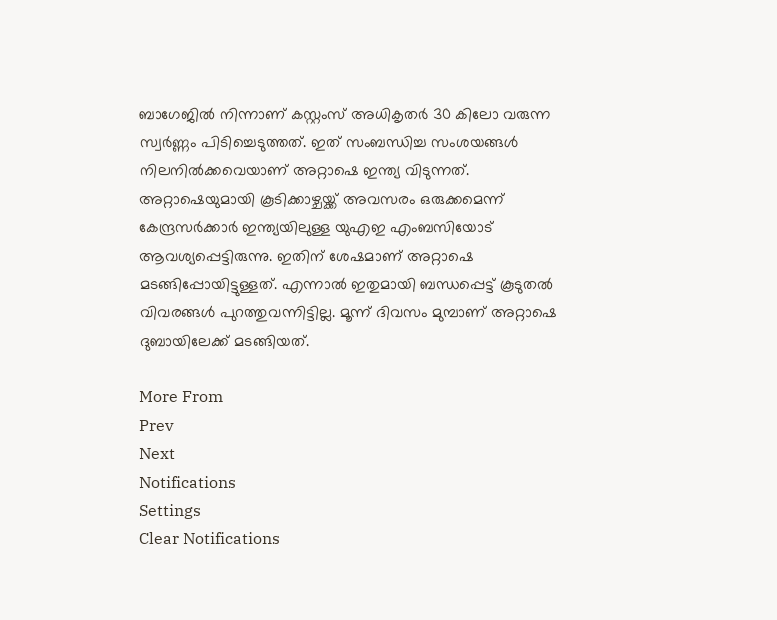ബാഗേജിൽ നിന്നാണ് കസ്റ്റംസ് അധികൃതർ 30 കിലോ വരുന്ന സ്വർണ്ണം പിടിച്ചെടുത്തത്. ഇത് സംബന്ധിച്ച സംശയങ്ങൾ നിലനിൽക്കവെയാണ് അറ്റാഷെ ഇന്ത്യ വിടുന്നത്. അറ്റാഷെയുമായി കൂടിക്കാഴ്ചയ്ക്ക് അവസരം ഒരുക്കമെന്ന് കേന്ദ്രസർക്കാർ ഇന്ത്യയിലുള്ള യുഎഇ എംബസിയോട് ആവശ്യപ്പെട്ടിരുന്നു. ഇതിന് ശേഷമാണ് അറ്റാഷെ മടങ്ങിപ്പോയിട്ടുള്ളത്. എന്നാൽ ഇതുമായി ബന്ധപ്പെട്ട് കൂടുതൽ വിവരങ്ങൾ പുറത്തുവന്നിട്ടില്ല. മൂന്ന് ദിവസം മുമ്പാണ് അറ്റാഷെ ദുബായിലേക്ക് മടങ്ങിയത്.

More From
Prev
Next
Notifications
Settings
Clear Notifications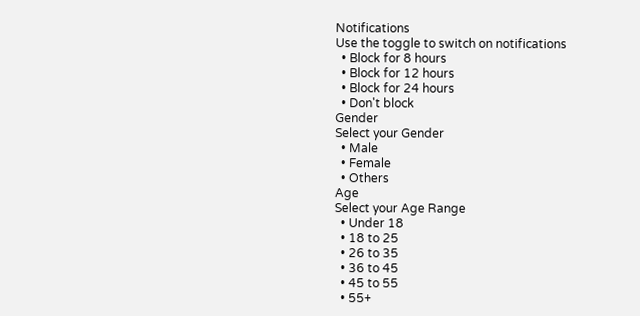Notifications
Use the toggle to switch on notifications
  • Block for 8 hours
  • Block for 12 hours
  • Block for 24 hours
  • Don't block
Gender
Select your Gender
  • Male
  • Female
  • Others
Age
Select your Age Range
  • Under 18
  • 18 to 25
  • 26 to 35
  • 36 to 45
  • 45 to 55
  • 55+